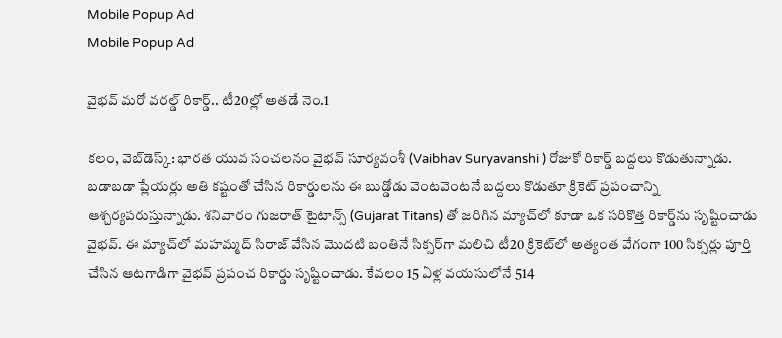Mobile Popup Ad
Mobile Popup Ad

వైభవ్ మరో వరల్డ్ రికార్డ్.. టీ20ల్లో అతడే నెం.1

కలం, వెబ్‌డెస్క్: భారత యువ సంచలనం వైభవ్ సూర్యవంశీ (Vaibhav Suryavanshi ) రోజుకో రికార్డ్ బద్దలు కొడుతున్నాడు. బడాబడా ప్లేయర్లు అతి కష్టంతో చేసిన రికార్డులను ఈ బుడ్డోడు వెంటవెంటనే బద్దలు కొడుతూ క్రికెట్ ప్రపంచాన్ని ఆశ్చర్యపరుస్తున్నాడు. శనివారం గుజరాత్ టైటాన్స్‌ (Gujarat Titans) తో జరిగిన మ్యాచ్‌లో కూడా ఒక సరికొత్త రికార్డ్‌ను సృష్టించాడు వైభవ్. ఈ మ్యాచ్‌లో మహమ్మద్ సిరాజ్ వేసిన మొదటి బంతినే సిక్సర్‌గా మలిచి టీ20 క్రికెట్‌లో అత్యంత వేగంగా 100 సిక్సర్లు పూర్తి చేసిన ఆటగాడిగా వైభవ్ ప్రపంచ రికార్డు సృష్టించాడు. కేవలం 15 ఏళ్ల వయసులోనే 514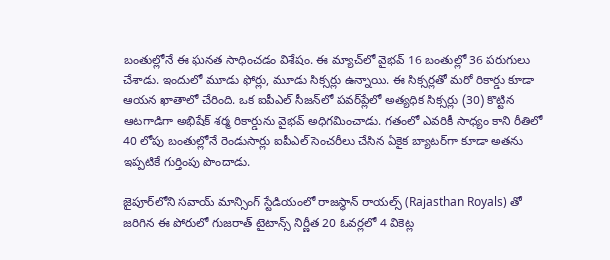బంతుల్లోనే ఈ ఘనత సాధించడం విశేషం. ఈ మ్యాచ్‌లో వైభవ్ 16 బంతుల్లో 36 పరుగులు చేశాడు. ఇందులో మూడు ఫోర్లు, మూడు సిక్సర్లు ఉన్నాయి. ఈ సిక్సర్లతో మరో రికార్డు కూడా ఆయన ఖాతాలో చేరింది. ఒక ఐపీఎల్ సీజన్‌లో పవర్‌ప్లేలో అత్యధిక సిక్సర్లు (30) కొట్టిన ఆటగాడిగా అభిషేక్ శర్మ రికార్డును వైభవ్ అధిగమించాడు. గతంలో ఎవరికీ సాధ్యం కాని రీతిలో 40 లోపు బంతుల్లోనే రెండుసార్లు ఐపీఎల్ సెంచరీలు చేసిన ఏకైక బ్యాటర్‌గా కూడా అతను ఇప్పటికే గుర్తింపు పొందాడు.

జైపూర్‌లోని సవాయ్ మాన్సింగ్ స్టేడియంలో రాజస్థాన్ రాయల్స్‌ (Rajasthan Royals) తో జరిగిన ఈ పోరులో గుజరాత్ టైటాన్స్ నిర్ణీత 20 ఓవర్లలో 4 వికెట్ల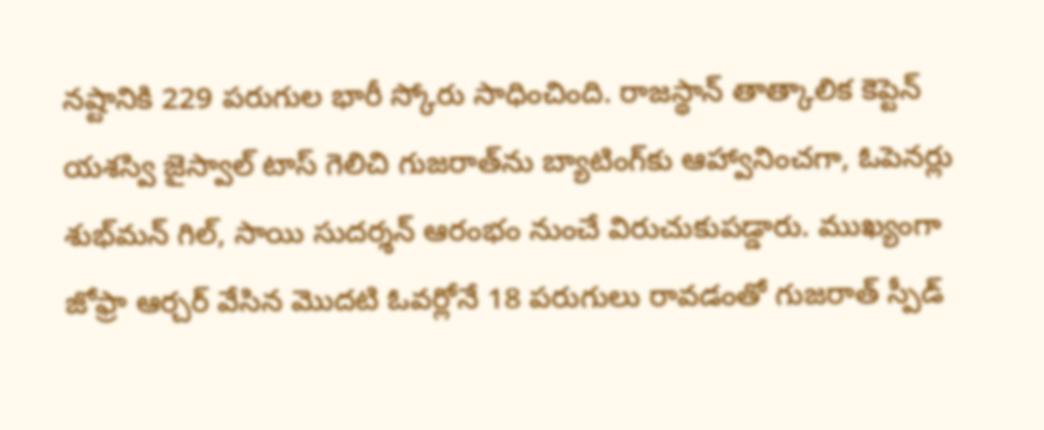నష్టానికి 229 పరుగుల భారీ స్కోరు సాధించింది. రాజస్థాన్ తాత్కాలిక కెప్టెన్ యశస్వి జైస్వాల్ టాస్ గెలిచి గుజరాత్‌ను బ్యాటింగ్‌కు ఆహ్వానించగా, ఓపెనర్లు శుభ్‌మన్ గిల్, సాయి సుదర్శన్ ఆరంభం నుంచే విరుచుకుపడ్డారు. ముఖ్యంగా జోఫ్రా ఆర్చర్ వేసిన మొదటి ఓవర్లోనే 18 పరుగులు రావడంతో గుజరాత్ స్పీడ్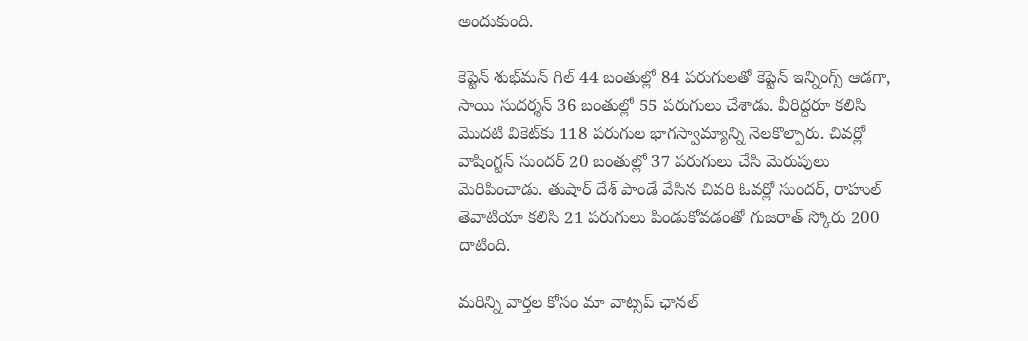అందుకుంది.

కెప్టెన్ శుభ్‌మన్ గిల్ 44 బంతుల్లో 84 పరుగులతో కెప్టెన్ ఇన్నింగ్స్ ఆడగా, సాయి సుదర్శన్ 36 బంతుల్లో 55 పరుగులు చేశాడు. వీరిద్దరూ కలిసి మొదటి వికెట్‌కు 118 పరుగుల భాగస్వామ్యాన్ని నెలకొల్పారు. చివర్లో వాషింగ్టన్ సుందర్ 20 బంతుల్లో 37 పరుగులు చేసి మెరుపులు మెరిపించాడు. తుషార్ దేశ్ పాండే వేసిన చివరి ఓవర్లో సుందర్, రాహుల్ తెవాటియా కలిసి 21 పరుగులు పిండుకోవడంతో గుజరాత్ స్కోరు 200 దాటింది.

మ‌రిన్ని వార్త‌ల కోసం మా వాట్స‌ప్ ఛాన‌ల్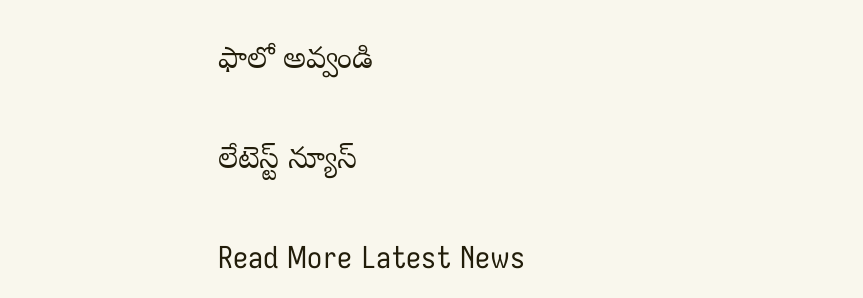ఫాలో అవ్వండి

లేటెస్ట్ న్యూస్‌

Read More Latest News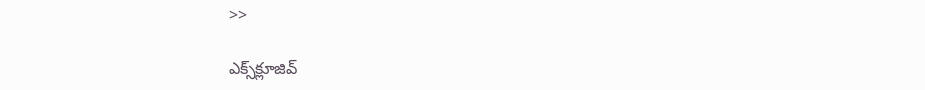>>

ఎక్స్‌క్లూజివ్‌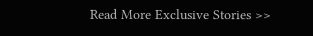Read More Exclusive Stories >>